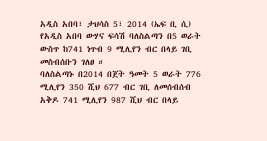አዲስ አበባ፣ ታህሳስ 5፣ 2014 (ኤፍ ቢ ሲ) የአዲስ አበባ ውሃና ፍሳሽ ባለስልጣን በ5 ወራት ውስጥ ከ741 ነጥብ 9 ሚሊየን ብር በላይ ገቢ መስብሰቡን ገለፀ ።
ባለስልጣኑ በ2014 በጀት ዓመት 5 ወራት 776 ሚሊየን 350 ሺህ 677 ብር ገቢ ለመሰብሰብ አቅዶ 741 ሚሊየን 987 ሺህ ብር በላይ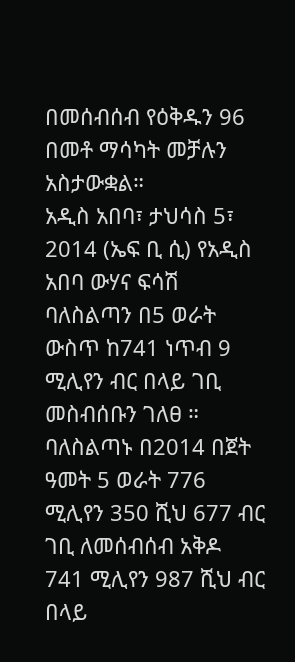በመሰብሰብ የዕቅዱን 96 በመቶ ማሳካት መቻሉን አስታውቋል።
አዲስ አበባ፣ ታህሳስ 5፣ 2014 (ኤፍ ቢ ሲ) የአዲስ አበባ ውሃና ፍሳሽ ባለስልጣን በ5 ወራት ውስጥ ከ741 ነጥብ 9 ሚሊየን ብር በላይ ገቢ መስብሰቡን ገለፀ ።
ባለስልጣኑ በ2014 በጀት ዓመት 5 ወራት 776 ሚሊየን 350 ሺህ 677 ብር ገቢ ለመሰብሰብ አቅዶ 741 ሚሊየን 987 ሺህ ብር በላይ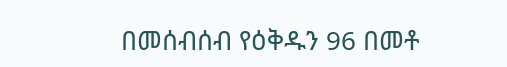በመሰብሰብ የዕቅዱን 96 በመቶ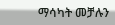ማሳካት መቻሉን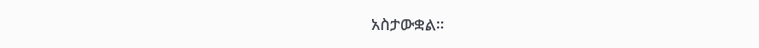አስታውቋል።